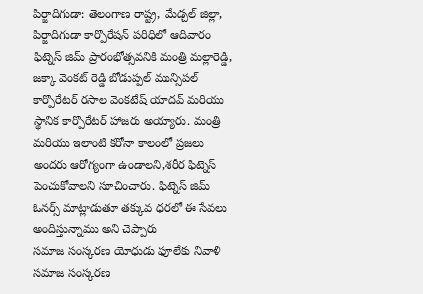పిర్జాదిగుడా: తెలంగాణ రాష్ట్ర, మేడ్చల్ జిల్లా, పిర్జాదిగుడా కార్పొరేషన్ పరిధిలో ఆదివారం ఫిట్నెస్ జిమ్ ప్రారంభోత్సవనికి మంత్రి మల్లారెడ్డి, జక్కా వెంకట్ రెడ్డి బోడుప్పల్ మున్సిపల్ కార్పొరేటర్ రసాల వెంకటేష్ యాదవ్ మరియు స్థానిక కార్పొరేటర్ హాజరు అయ్యారు. మంత్రి మరియు ఇలాంటి కరోనా కాలంలో ప్రజలు అందరు ఆరోగ్యంగా ఉండాలని,శరీర ఫిట్నెస్ పెంచుకోవాలని సూచించారు. ఫిట్నెస్ జిమ్ ఓనర్స్ మాట్లాడుతూ తక్కువ ధరలో ఈ సేవలు అందిస్తున్నాము అని చెప్పారు
సమాజ సంస్కరణ యోధుడు ఫూలేకు నివాళి
సమాజ సంస్కరణ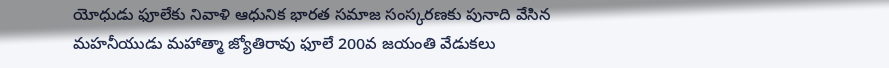యోధుడు ఫూలేకు నివాళి ఆధునిక భారత సమాజ సంస్కరణకు పునాది వేసిన మహనీయుడు మహాత్మా జ్యోతిరావు ఫూలే 200వ జయంతి వేడుకలు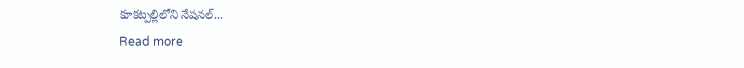కూకట్పల్లిలోని నేషనల్...
Read more